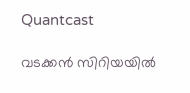Quantcast

വടക്കന്‍ സിറിയയില്‍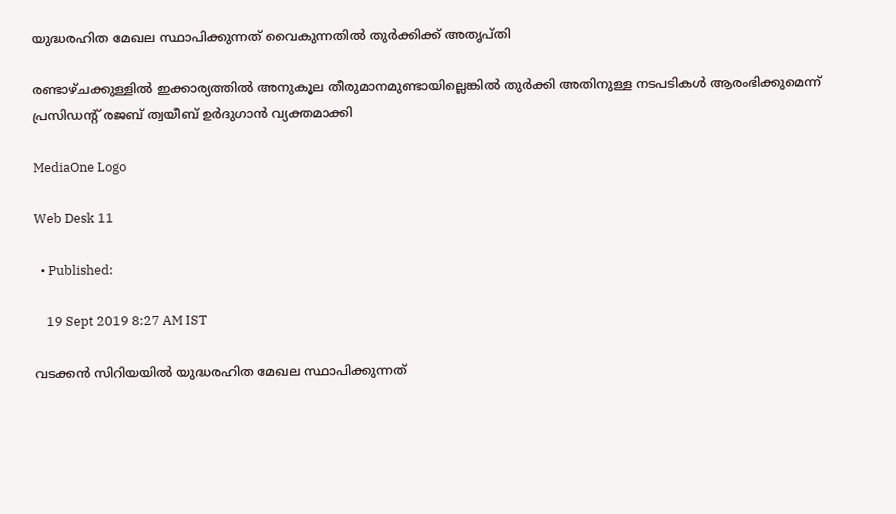യുദ്ധരഹിത മേഖല സ്ഥാപിക്കുന്നത് വൈകുന്നതില്‍ തുര്‍ക്കിക്ക് അതൃപ്തി

രണ്ടാഴ്ചക്കുള്ളില്‍ ഇക്കാര്യത്തില്‍ അനുകൂല തീരുമാനമുണ്ടായില്ലെങ്കില്‍ തുര്‍ക്കി അതിനുള്ള നടപടികള്‍ ആരംഭിക്കുമെന്ന് പ്രസിഡന്‍റ് രജബ് ത്വയീബ് ഉര്‍ദുഗാന്‍ വ്യക്തമാക്കി

MediaOne Logo

Web Desk 11

  • Published:

    19 Sept 2019 8:27 AM IST

വടക്കന്‍ സിറിയയില്‍ യുദ്ധരഹിത മേഖല സ്ഥാപിക്കുന്നത്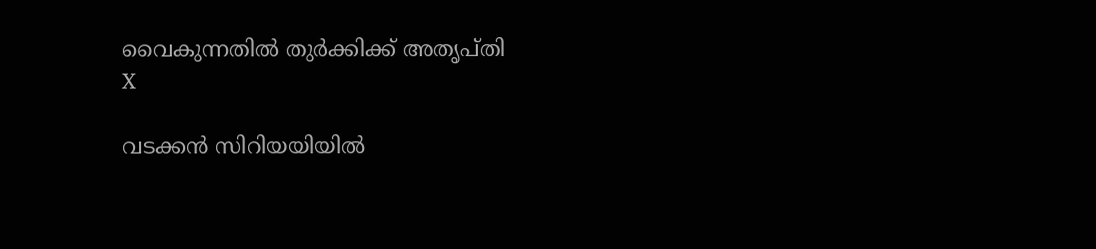വൈകുന്നതില്‍ തുര്‍ക്കിക്ക് അതൃപ്തി
X

വടക്കന്‍ സിറിയയിയില്‍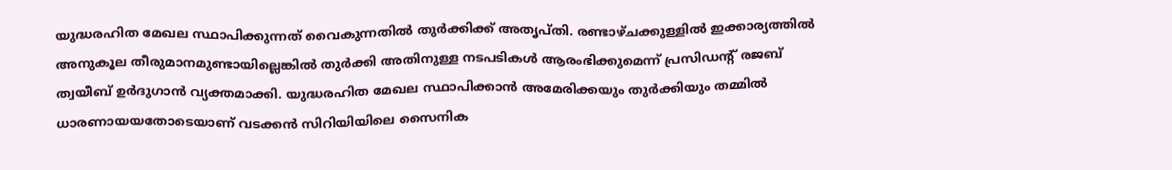യുദ്ധരഹിത മേഖല സ്ഥാപിക്കുന്നത് വൈകുന്നതില്‍ തുര്‍ക്കിക്ക് അതൃപ്തി. രണ്ടാഴ്ചക്കുള്ളില്‍ ഇക്കാര്യത്തില്‍ അനുകൂല തീരുമാനമുണ്ടായില്ലെങ്കില്‍ തുര്‍ക്കി അതിനുള്ള നടപടികള്‍ ആരംഭിക്കുമെന്ന് പ്രസിഡന്‍റ് രജബ് ത്വയീബ് ഉര്‍ദുഗാന്‍ വ്യക്തമാക്കി. യുദ്ധരഹിത മേഖല സ്ഥാപിക്കാന്‍ അമേരിക്കയും തുര്‍ക്കിയും തമ്മില്‍ ധാരണായയതോടെയാണ് വടക്കന്‍ സിറിയിയിലെ സൈനിക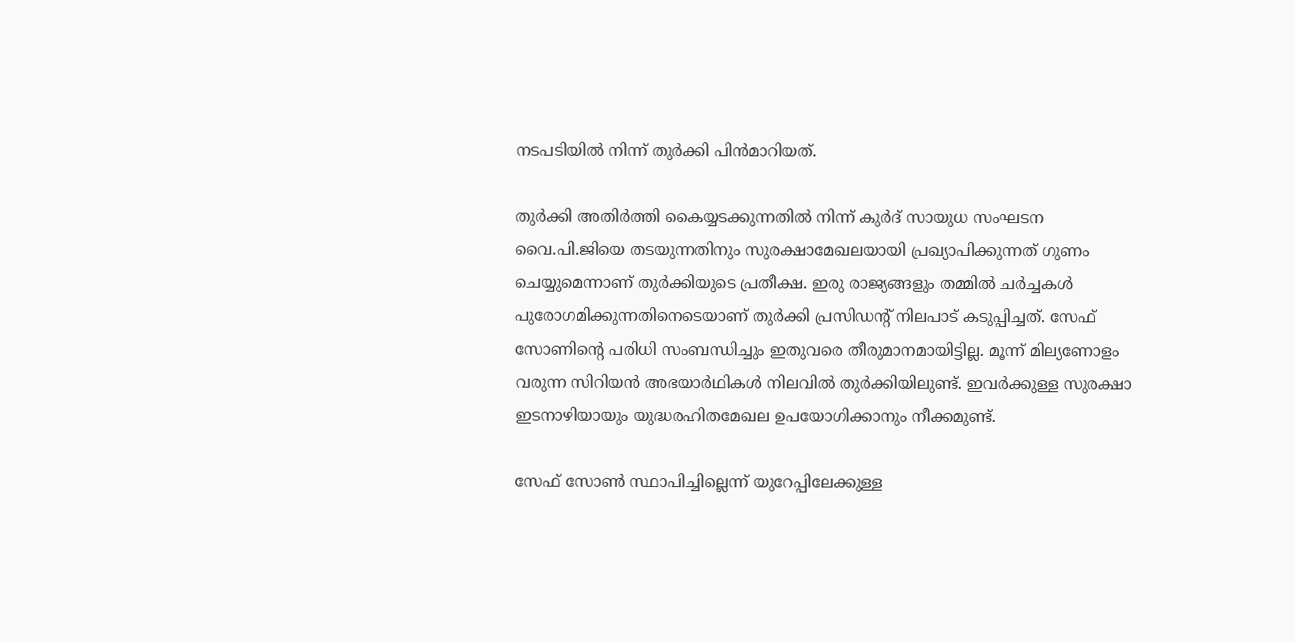നടപടിയില്‍ നിന്ന് തുര്‍ക്കി പിന്‍മാറിയത്.

തുര്‍ക്കി അതിര്‍ത്തി കൈയ്യടക്കുന്നതില്‍ നിന്ന് കുര്‍ദ് സായുധ സംഘടന വൈ.പി.ജിയെ തടയുന്നതിനും സുരക്ഷാമേഖലയായി പ്രഖ്യാപിക്കുന്നത് ഗുണം ചെയ്യുമെന്നാണ് തുര്‍ക്കിയുടെ പ്രതീക്ഷ. ഇരു രാജ്യങ്ങളും തമ്മില്‍ ചര്‍ച്ചകള്‍ പുരോഗമിക്കുന്നതിനെടെയാണ് തുര്‍ക്കി പ്രസിഡന്‍റ് നിലപാട് കടുപ്പിച്ചത്. സേഫ് സോണിന്‍റെ പരിധി സംബന്ധിച്ചും ഇതുവരെ തീരുമാനമായിട്ടില്ല. മൂന്ന് മില്യണോളം വരുന്ന സിറിയന്‍ അഭയാര്‍ഥികള്‍ നിലവില്‍ തുര്‍ക്കിയിലുണ്ട്. ഇവര്‍ക്കുള്ള സുരക്ഷാ ഇടനാഴിയായും യുദ്ധരഹിതമേഖല ഉപയോഗിക്കാനും നീക്കമുണ്ട്.

സേഫ് സോണ്‍ സ്ഥാപിച്ചില്ലെന്ന് യുറേപ്പിലേക്കുള്ള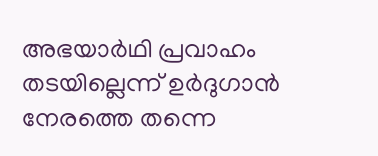അഭയാര്‍ഥി പ്രവാഹം തടയില്ലെന്ന് ഉര്‍ദുഗാന്‍ നേരത്തെ തന്നെ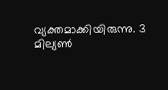വ്യക്തമാക്കിയിരുന്നു. 3 മില്യണ്‍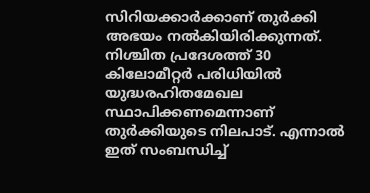സിറിയക്കാര്‍ക്കാണ് തുര്‍ക്കി അഭയം നല്‍കിയിരിക്കുന്നത്. നിശ്ചിത പ്രദേശത്ത് 30 കിലോമീറ്റര്‍ പരിധിയില്‍ യുദ്ധരഹിതമേഖല സ്ഥാപിക്കണമെന്നാണ് തുര്‍ക്കിയുടെ നിലപാട്. എന്നാല്‍ ഇത് സംബന്ധിച്ച്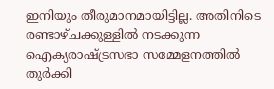ഇനിയും തീരുമാനമായിട്ടില്ല. അതിനിടെ രണ്ടാഴ്ചക്കുള്ളില്‍ നടക്കുന്ന ഐക്യരാഷ്ട്രസഭാ സമ്മേളനത്തില്‍ തുര്‍ക്കി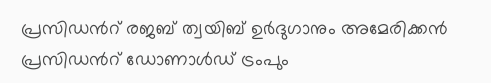പ്രസിഡന്‍റ് രജബ് ത്വ‌യിബ് ഉര്‍ദുഗാനും അമേരിക്കന്‍ പ്രസിഡന്‍റ് ഡോണാള്‍ഡ് ട്രംപും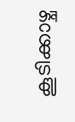കൂടിക്കാഴ്ച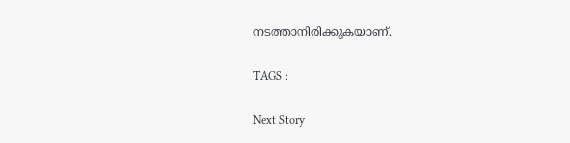നടത്താനിരിക്കുകയാണ്.

TAGS :

Next Story